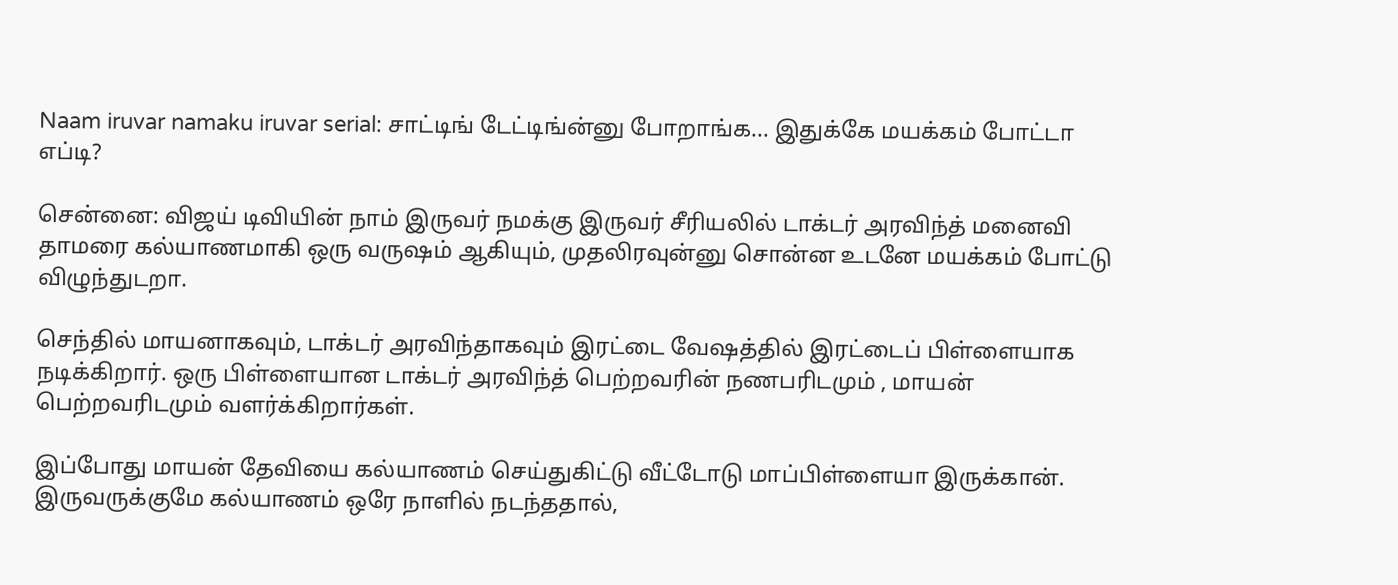Naam iruvar namaku iruvar serial: சாட்டிங் டேட்டிங்ன்னு போறாங்க... இதுக்கே மயக்கம் போட்டா எப்டி?

சென்னை: விஜய் டிவியின் நாம் இருவர் நமக்கு இருவர் சீரியலில் டாக்டர் அரவிந்த் மனைவி தாமரை கல்யாணமாகி ஒரு வருஷம் ஆகியும், முதலிரவுன்னு சொன்ன உடனே மயக்கம் போட்டு விழுந்துடறா.

செந்தில் மாயனாகவும், டாக்டர் அரவிந்தாகவும் இரட்டை வேஷத்தில் இரட்டைப் பிள்ளையாக நடிக்கிறார். ஒரு பிள்ளையான டாக்டர் அரவிந்த் பெற்றவரின் நணபரிடமும் , மாயன் பெற்றவரிடமும் வளர்க்கிறார்கள்.

இப்போது மாயன் தேவியை கல்யாணம் செய்துகிட்டு வீட்டோடு மாப்பிள்ளையா இருக்கான். இருவருக்குமே கல்யாணம் ஒரே நாளில் நடந்ததால்,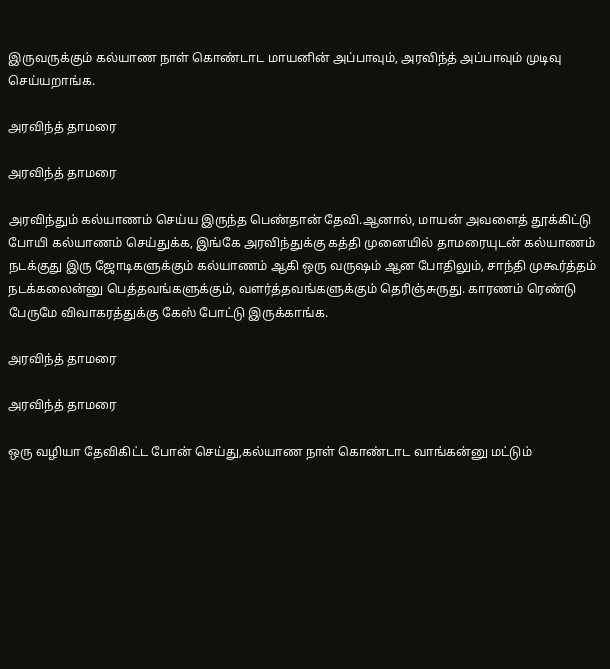இருவருக்கும் கல்யாண நாள் கொண்டாட மாயனின் அப்பாவும், அரவிந்த் அப்பாவும் முடிவு செய்யறாங்க.

அரவிந்த் தாமரை

அரவிந்த் தாமரை

அரவிந்தும் கல்யாணம் செய்ய இருந்த பெண்தான் தேவி.ஆனால், மாயன் அவளைத் தூக்கிட்டு போயி கல்யாணம் செய்துக்க, இங்கே அரவிந்துக்கு கத்தி முனையில் தாமரையுடன் கல்யாணம் நடக்குது இரு ஜோடிகளுக்கும் கல்யாணம் ஆகி ஒரு வருஷம் ஆன போதிலும், சாந்தி முகூர்த்தம் நடக்கலைன்னு பெத்தவங்களுக்கும், வளர்த்தவங்களுக்கும் தெரிஞ்சுருது. காரணம் ரெண்டு பேருமே விவாகரத்துக்கு கேஸ் போட்டு இருக்காங்க.

அரவிந்த் தாமரை

அரவிந்த் தாமரை

ஒரு வழியா தேவிகிட்ட போன் செய்து,கல்யாண நாள் கொண்டாட வாங்கன்னு மட்டும்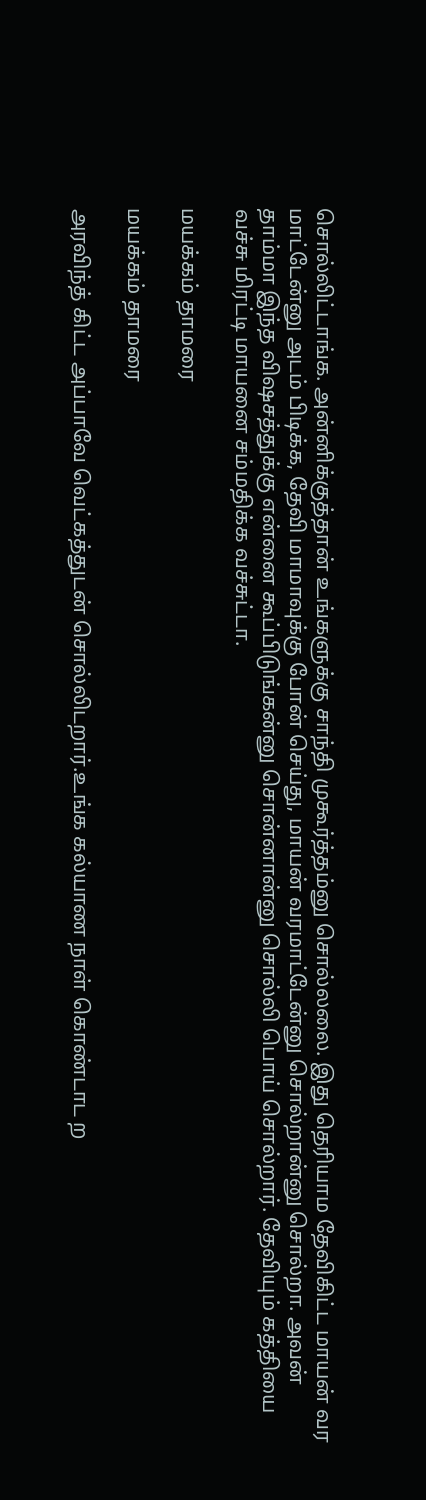சொல்லிட்டாங்க. அன்னிக்குத்தான் உங்களுக்கு சாந்தி முகூர்த்தம்னு சொல்லலை. இது தெரியாம தேவிகிட்ட மாயன் வர மாட்டேன்னு அடம் பிடிக்க, தேவி மாமாவுக்கு போன் செய்து, மாயன் வரமாட்டேன்னு சொல்றான்னு சொல்றா. அவன் தாம்மா இந்த விஷசத்துக்கு என்னை கூப்பிடுங்கன்னு சொன்னான்னு சொல்லி பொய் சொல்றார். தேவியும் கத்தியை வச்சு மிரட்டி மாயனை சம்மதிக்க வச்சுட்டா.

மயக்கம் தாமரை

மயக்கம் தாமரை

அரவிந்த் கிட்ட அப்பாவே வெட்கத்துடன் சொல்லிடறார்.உங்க கல்யாண நாள் கொண்டாட ற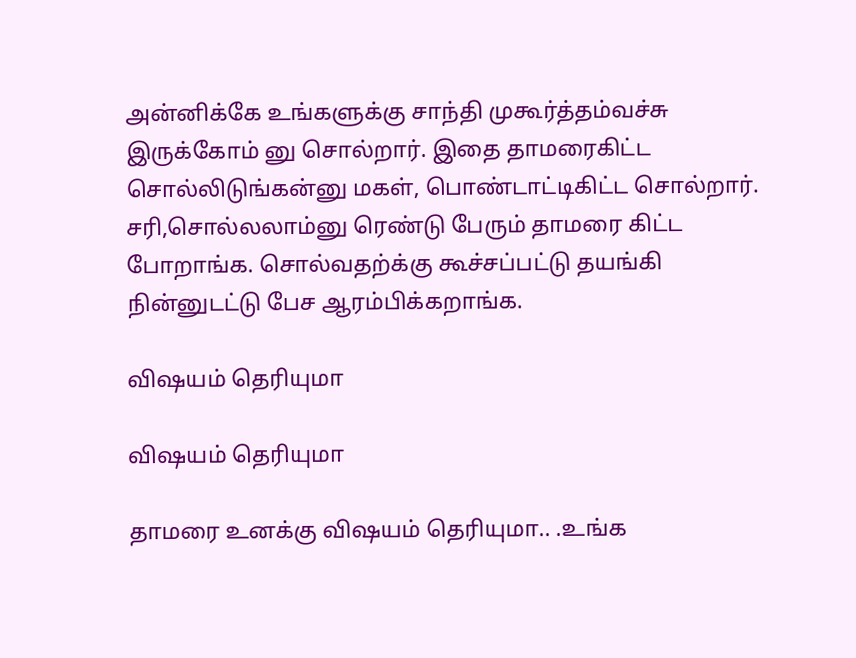அன்னிக்கே உங்களுக்கு சாந்தி முகூர்த்தம்வச்சு இருக்கோம் னு சொல்றார். இதை தாமரைகிட்ட சொல்லிடுங்கன்னு மகள், பொண்டாட்டிகிட்ட சொல்றார். சரி,சொல்லலாம்னு ரெண்டு பேரும் தாமரை கிட்ட போறாங்க. சொல்வதற்க்கு கூச்சப்பட்டு தயங்கி நின்னுடட்டு பேச ஆரம்பிக்கறாங்க.

விஷயம் தெரியுமா

விஷயம் தெரியுமா

தாமரை உனக்கு விஷயம் தெரியுமா.. .உங்க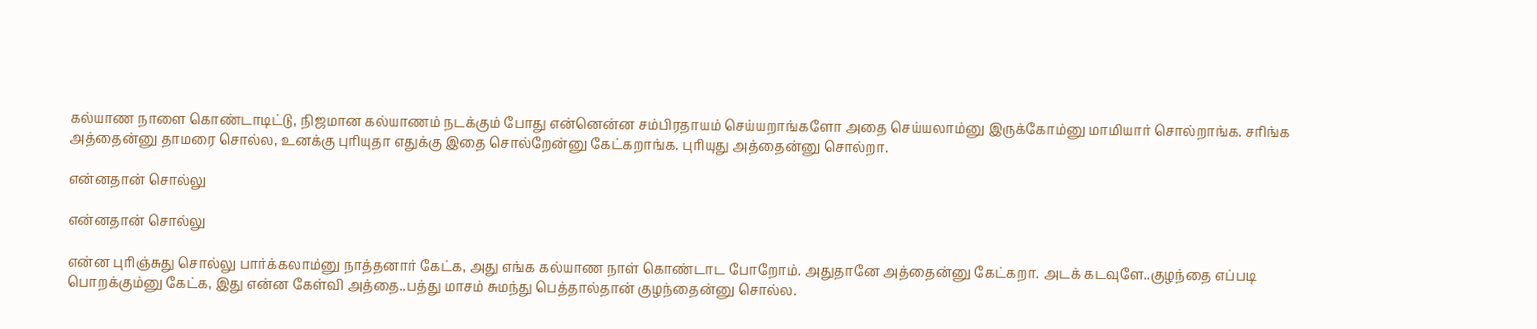கல்யாண நாளை கொண்டாடிட்டு, நிஜமான கல்யாணம் நடக்கும் போது என்னென்ன சம்பிரதாயம் செய்யறாங்களோ அதை செய்யலாம்னு இருக்கோம்னு மாமியார் சொல்றாங்க. சரிங்க அத்தைன்னு தாமரை சொல்ல, உனக்கு புரியுதா எதுக்கு இதை சொல்றேன்னு கேட்கறாங்க. புரியுது அத்தைன்னு சொல்றா.

என்னதான் சொல்லு

என்னதான் சொல்லு

என்ன புரிஞ்சுது சொல்லு பார்க்கலாம்னு நாத்தனார் கேட்க, அது எங்க கல்யாண நாள் கொண்டாட போறோம். அதுதானே அத்தைன்னு கேட்கறா. அடக் கடவுளே..குழந்தை எப்படி பொறக்கும்னு கேட்க, இது என்ன கேள்வி அத்தை..பத்து மாசம் சுமந்து பெத்தால்தான் குழந்தைன்னு சொல்ல.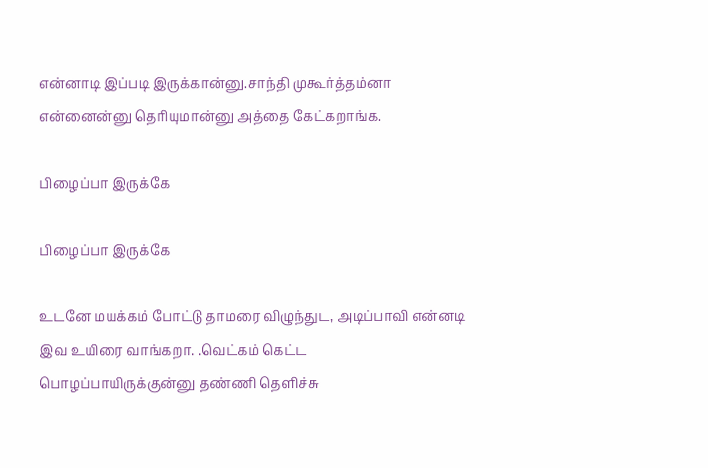என்னாடி இப்படி இருக்கான்னு.சாந்தி முகூர்த்தம்னா என்னைன்னு தெரியுமான்னு அத்தை கேட்கறாங்க.

பிழைப்பா இருக்கே

பிழைப்பா இருக்கே

உடனே மயக்கம் போட்டு தாமரை விழுந்துட, அடிப்பாவி என்னடி இவ உயிரை வாங்கறா. .வெட்கம் கெட்ட பொழப்பாயிருக்குன்னு தண்ணி தெளிச்சு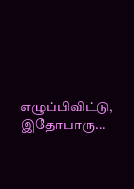எழுப்பிவிட்டு, இதோபாரு...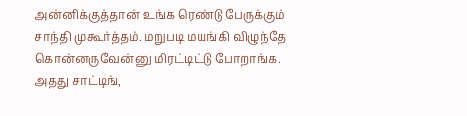அன்னிக்குத்தான் உங்க ரெண்டு பேருக்கும் சாந்தி முகூர்த்தம். மறுபடி மயங்கி விழுந்தே கொன்னருவேன்னு மிரட்டிட்டு போறாங்க. அதது சாட்டிங்,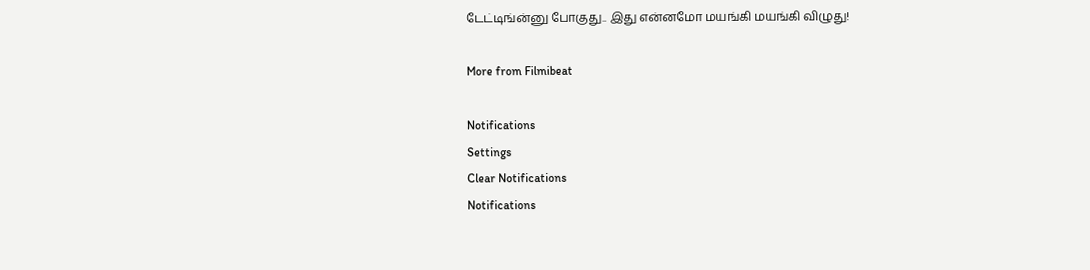டேட்டிங்ன்னு போகுது.. இது என்னமோ மயங்கி மயங்கி விழுது!

More from Filmibeat

Notifications
Settings
Clear Notifications
Notifications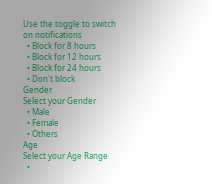Use the toggle to switch on notifications
  • Block for 8 hours
  • Block for 12 hours
  • Block for 24 hours
  • Don't block
Gender
Select your Gender
  • Male
  • Female
  • Others
Age
Select your Age Range
  •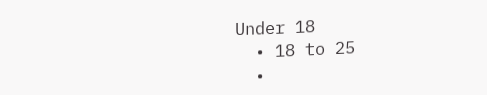Under 18
  • 18 to 25
  •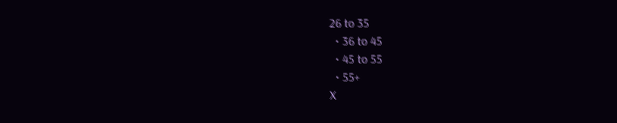26 to 35
  • 36 to 45
  • 45 to 55
  • 55+
X